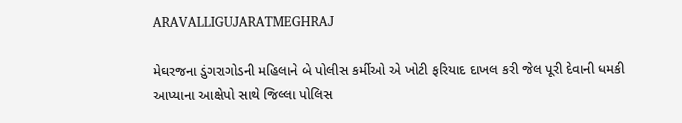ARAVALLIGUJARATMEGHRAJ

મેઘરજના ડુંગરાગોડની મહિલાને બે પોલીસ કર્મીઓ એ ખોટી ફરિયાદ દાખલ કરી જેલ પૂરી દેવાની ધમકી આપ્યાના આક્ષેપો સાથે જિલ્લા પોલિસ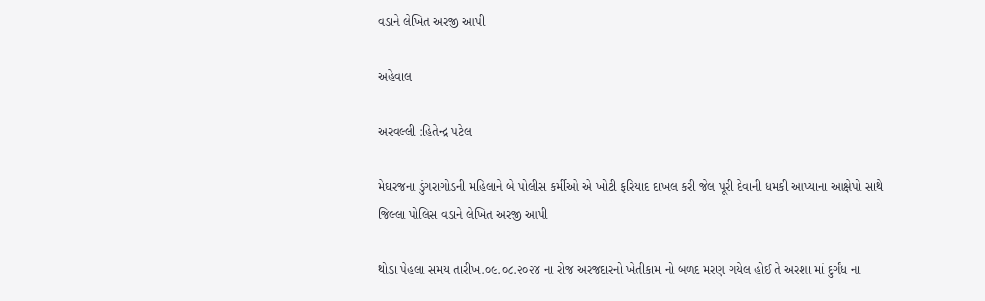વડાને લેખિત અરજી આપી

અહેવાલ

અરવલ્લી :હિતેન્દ્ર પટેલ

મેઘરજના ડુંગરાગોડની મહિલાને બે પોલીસ કર્મીઓ એ ખોટી ફરિયાદ દાખલ કરી જેલ પૂરી દેવાની ધમકી આપ્યાના આક્ષેપો સાથે જિલ્લા પોલિસ વડાને લેખિત અરજી આપી

થોડા પેહલા સમય તારીખ.૦૯.૦૮.૨૦૨૪ ના રોજ અરજદારનો ખેતીકામ નો બળદ મરણ ગયેલ હોઈ તે અરશા માં દુર્ગંધ ના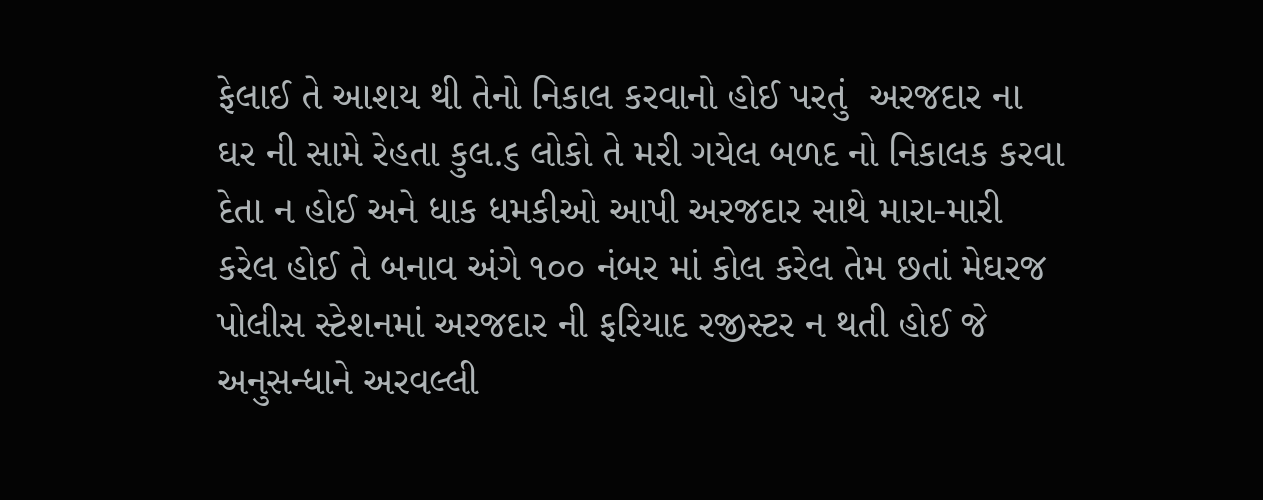ફેલાઈ તે આશય થી તેનો નિકાલ કરવાનો હોઈ પરતું  અરજદાર ના ઘર ની સામે રેહતા કુલ.૬ લોકો તે મરી ગયેલ બળદ નો નિકાલક કરવા દેતા ન હોઈ અને ધાક ધમકીઓ આપી અરજદાર સાથે મારા-મારી કરેલ હોઈ તે બનાવ અંગે ૧૦૦ નંબર માં કોલ કરેલ તેમ છતાં મેઘરજ પોલીસ સ્ટેશનમાં અરજદાર ની ફરિયાદ રજીસ્ટર ન થતી હોઈ જે અનુસન્ધાને અરવલ્લી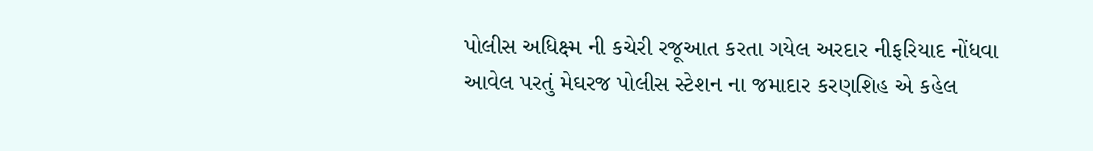પોલીસ અધિક્ષ્મ ની કચેરી રજૂઆત કરતા ગયેલ અરદાર નીફરિયાદ નોંધવા આવેલ પરતું મેઘરજ પોલીસ સ્ટેશન ના જમાદાર કરણશિહ એ કહેલ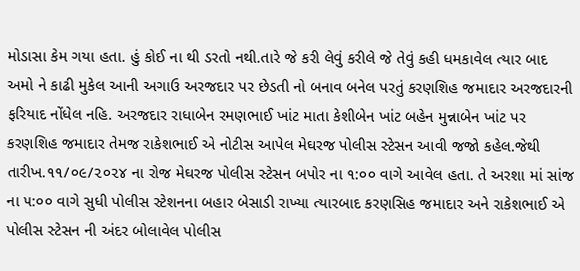મોડાસા કેમ ગયા હતા. હું કોઈ ના થી ડરતો નથી.તારે જે કરી લેવું કરીલે જે તેવું કહી ધમકાવેલ ત્યાર બાદ અમો ને કાઢી મુકેલ આની અગાઉ અરજદાર પર છેડતી નો બનાવ બનેલ પરતું કરણશિહ જમાદાર અરજદારની ફરિયાદ નોંધેલ નહિ. અરજદાર રાધાબેન રમણભાઈ ખાંટ માતા કેશીબેન ખાંટ બહેન મુન્નાબેન ખાંટ પર કરણશિહ જમાદાર તેમજ રાકેશભાઈ એ નોટીસ આપેલ મેઘરજ પોલીસ સ્ટેસન આવી જજો કહેલ.જેથી તારીખ.૧૧/૦૯/૨૦૨૪ ના રોજ મેઘરજ પોલીસ સ્ટેસન બપોર ના ૧:૦૦ વાગે આવેલ હતા. તે અરશા માં સાંજ ના ૫:૦૦ વાગે સુધી પોલીસ સ્ટેશનના બહાર બેસાડી રાખ્યા ત્યારબાદ કરણસિહ જમાદાર અને રાકેશભાઈ એ પોલીસ સ્ટેસન ની અંદર બોલાવેલ પોલીસ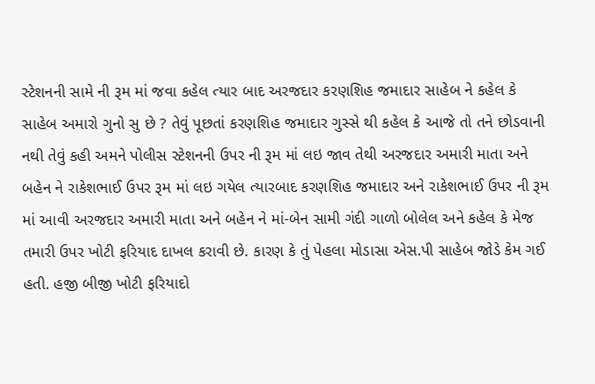સ્ટેશનની સામે ની રૂમ માં જવા કહેલ ત્યાર બાદ અરજદાર કરણશિહ જમાદાર સાહેબ ને કહેલ કે સાહેબ અમારો ગુનો સુ છે ? તેવું પૂછતાં કરણશિહ જમાદાર ગુસ્સે થી કહેલ કે આજે તો તને છોડવાની નથી તેવું કહી અમને પોલીસ સ્ટેશનની ઉપર ની રૂમ માં લઇ જાવ તેથી અરજદાર અમારી માતા અને બહેન ને રાકેશભાઈ ઉપર રૂમ માં લઇ ગયેલ ત્યારબાદ કરણશિહ જમાદાર અને રાકેશભાઈ ઉપર ની રૂમ માં આવી અરજદાર અમારી માતા અને બહેન ને માં-બેન સામી ગંદી ગાળો બોલેલ અને કહેલ કે મેજ તમારી ઉપર ખોટી ફરિયાદ દાખલ કરાવી છે. કારણ કે તું પેહલા મોડાસા એસ.પી સાહેબ જોડે કેમ ગઈ હતી. હજી બીજી ખોટી ફરિયાદો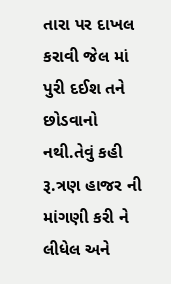તારા પર દાખલ કરાવી જેલ માં પુરી દઈશ તને છોડવાનો નથી.તેવું કહી રૂ.ત્રણ હાજર ની માંગણી કરી ને લીધેલ અને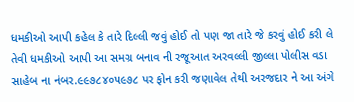ધમકીઓ આપી કહેલ કે તારે દિલ્લી જવું હોઈ તો પણ જા તારે જે કરવું હોઈ કરી લે તેવી ધમકીઓ આપી આ સમગ્ર બનાવ ની રજૂઆત અરવલ્લી જીલ્લા પોલીસ વડા સાહેબ ના નંબર.૯૯૭૮૪૦૫૯૭૮ પર ફોન કરી જણાવેલ તેથી અરજદાર ને આ અંગે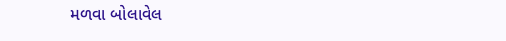મળવા બોલાવેલ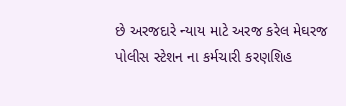છે અરજદારે ન્યાય માટે અરજ કરેલ મેઘરજ પોલીસ સ્ટેશન ના કર્મચારી કરણશિહ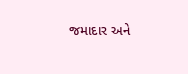જમાદાર અને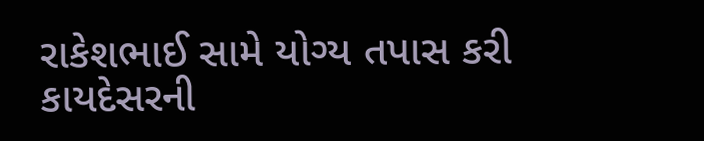રાકેશભાઈ સામે યોગ્ય તપાસ કરી કાયદેસરની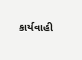કાર્યવાહી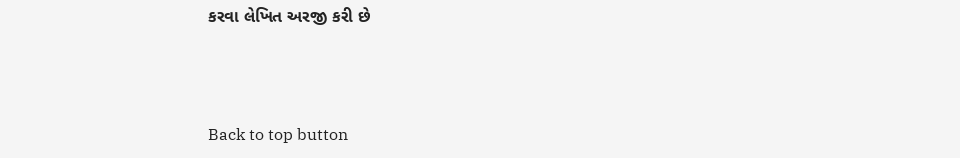કરવા લેખિત અરજી કરી છે



Back to top button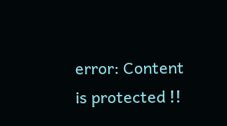error: Content is protected !!